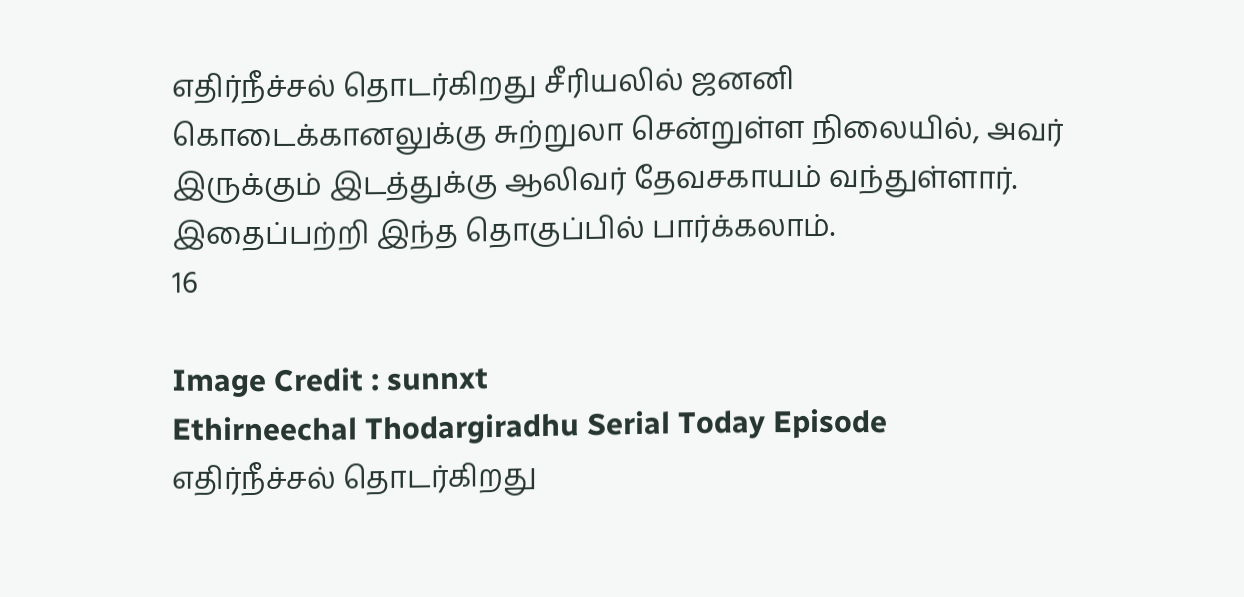எதிர்நீச்சல் தொடர்கிறது சீரியலில் ஜனனி கொடைக்கானலுக்கு சுற்றுலா சென்றுள்ள நிலையில், அவர் இருக்கும் இடத்துக்கு ஆலிவர் தேவசகாயம் வந்துள்ளார். இதைப்பற்றி இந்த தொகுப்பில் பார்க்கலாம்.
16

Image Credit : sunnxt
Ethirneechal Thodargiradhu Serial Today Episode
எதிர்நீச்சல் தொடர்கிறது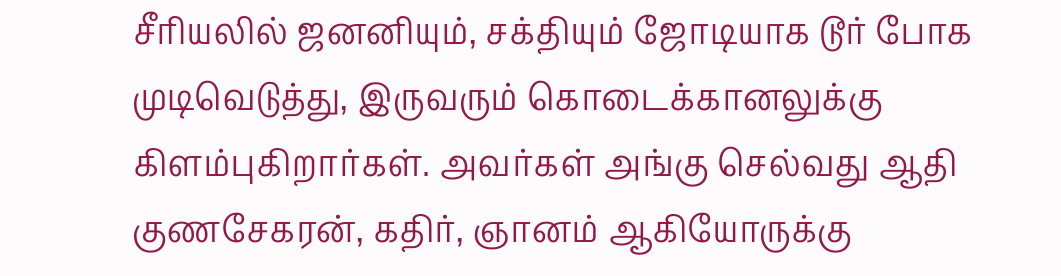சீரியலில் ஜனனியும், சக்தியும் ஜோடியாக டூர் போக முடிவெடுத்து, இருவரும் கொடைக்கானலுக்கு கிளம்புகிறார்கள். அவர்கள் அங்கு செல்வது ஆதி குணசேகரன், கதிர், ஞானம் ஆகியோருக்கு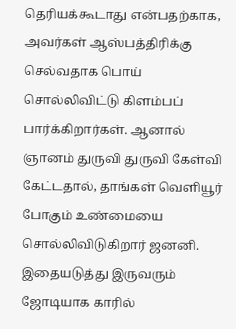தெரியக்கூடாது என்பதற்காக, அவர்கள் ஆஸ்பத்திரிக்கு செல்வதாக பொய் சொல்லிவிட்டு கிளம்பப் பார்க்கிறார்கள். ஆனால் ஞானம் துருவி துருவி கேள்வி கேட்டதால், தாங்கள் வெளியூர் போகும் உண்மையை சொல்லிவிடுகிறார் ஜனனி. இதையடுத்து இருவரும் ஜோடியாக காரில்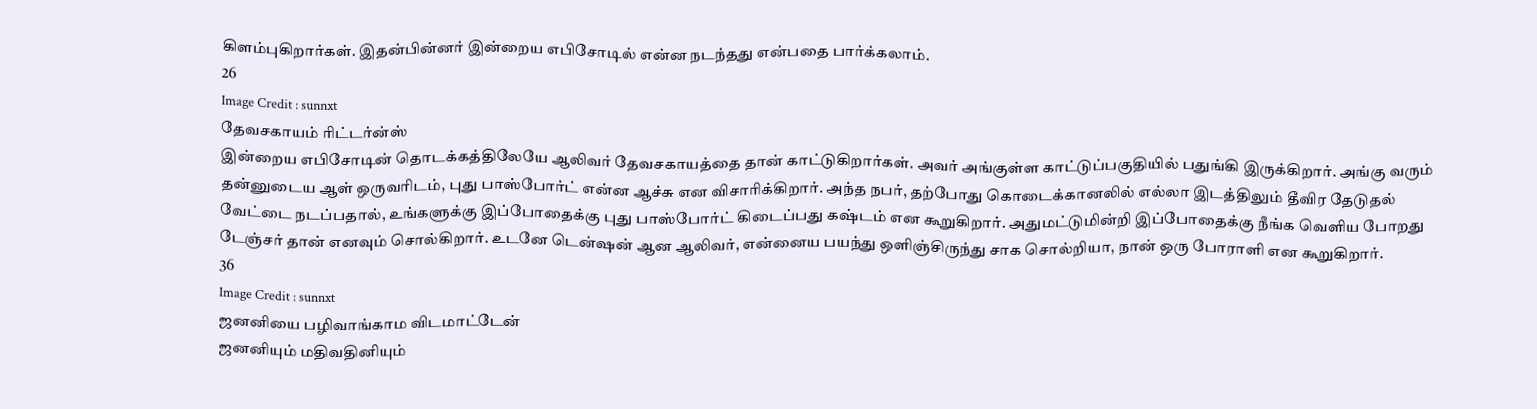கிளம்புகிறார்கள். இதன்பின்னர் இன்றைய எபிசோடில் என்ன நடந்தது என்பதை பார்க்கலாம்.
26
Image Credit : sunnxt
தேவசகாயம் ரிட்டர்ன்ஸ்
இன்றைய எபிசோடின் தொடக்கத்திலேயே ஆலிவர் தேவசகாயத்தை தான் காட்டுகிறார்கள். அவர் அங்குள்ள காட்டுப்பகுதியில் பதுங்கி இருக்கிறார். அங்கு வரும் தன்னுடைய ஆள் ஒருவரிடம், புது பாஸ்போர்ட் என்ன ஆச்சு என விசாரிக்கிறார். அந்த நபர், தற்போது கொடைக்கானலில் எல்லா இடத்திலும் தீவிர தேடுதல் வேட்டை நடப்பதால், உங்களுக்கு இப்போதைக்கு புது பாஸ்போர்ட் கிடைப்பது கஷ்டம் என கூறுகிறார். அதுமட்டுமின்றி இப்போதைக்கு நீங்க வெளிய போறது டேஞ்சர் தான் எனவும் சொல்கிறார். உடனே டென்ஷன் ஆன ஆலிவர், என்னைய பயந்து ஒளிஞ்சிருந்து சாக சொல்றியா, நான் ஒரு போராளி என கூறுகிறார்.
36
Image Credit : sunnxt
ஜனனியை பழிவாங்காம விடமாட்டேன்
ஜனனியும் மதிவதினியும்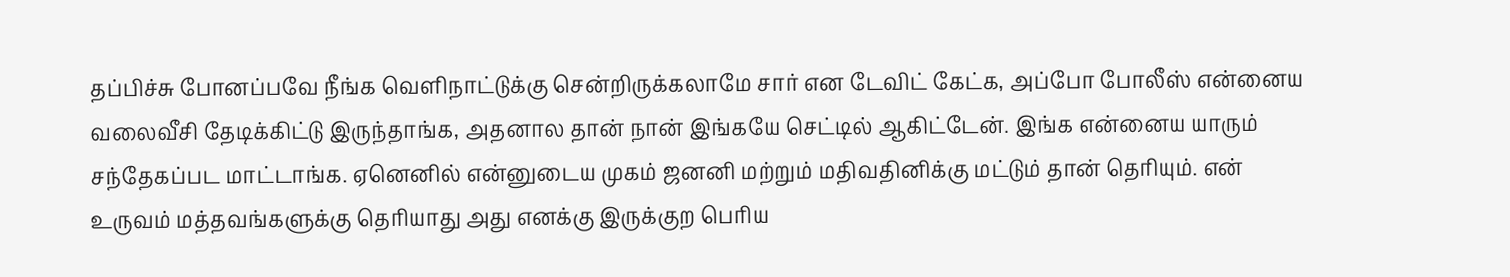தப்பிச்சு போனப்பவே நீங்க வெளிநாட்டுக்கு சென்றிருக்கலாமே சார் என டேவிட் கேட்க, அப்போ போலீஸ் என்னைய வலைவீசி தேடிக்கிட்டு இருந்தாங்க, அதனால தான் நான் இங்கயே செட்டில் ஆகிட்டேன். இங்க என்னைய யாரும் சந்தேகப்பட மாட்டாங்க. ஏனெனில் என்னுடைய முகம் ஜனனி மற்றும் மதிவதினிக்கு மட்டும் தான் தெரியும். என் உருவம் மத்தவங்களுக்கு தெரியாது அது எனக்கு இருக்குற பெரிய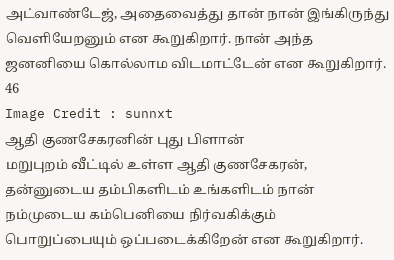அட்வாண்டேஜ், அதைவைத்து தான் நான் இங்கிருந்து வெளியேறனும் என கூறுகிறார். நான் அந்த ஜனனியை கொல்லாம விடமாட்டேன் என கூறுகிறார்.
46
Image Credit : sunnxt
ஆதி குணசேகரனின் புது பிளான்
மறுபுறம் வீட்டில் உள்ள ஆதி குணசேகரன், தன்னுடைய தம்பிகளிடம் உங்களிடம் நான் நம்முடைய கம்பெனியை நிர்வகிக்கும் பொறுப்பையும் ஒப்படைக்கிறேன் என கூறுகிறார்.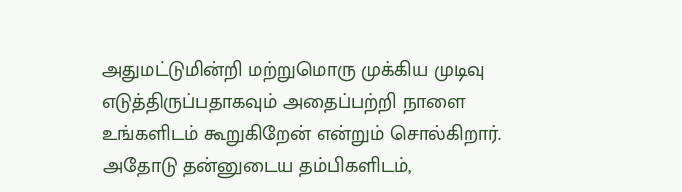அதுமட்டுமின்றி மற்றுமொரு முக்கிய முடிவு எடுத்திருப்பதாகவும் அதைப்பற்றி நாளை உங்களிடம் கூறுகிறேன் என்றும் சொல்கிறார். அதோடு தன்னுடைய தம்பிகளிடம்,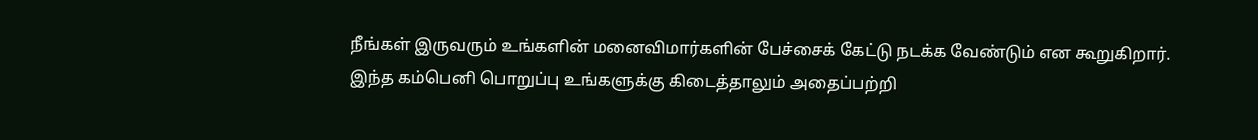நீங்கள் இருவரும் உங்களின் மனைவிமார்களின் பேச்சைக் கேட்டு நடக்க வேண்டும் என கூறுகிறார். இந்த கம்பெனி பொறுப்பு உங்களுக்கு கிடைத்தாலும் அதைப்பற்றி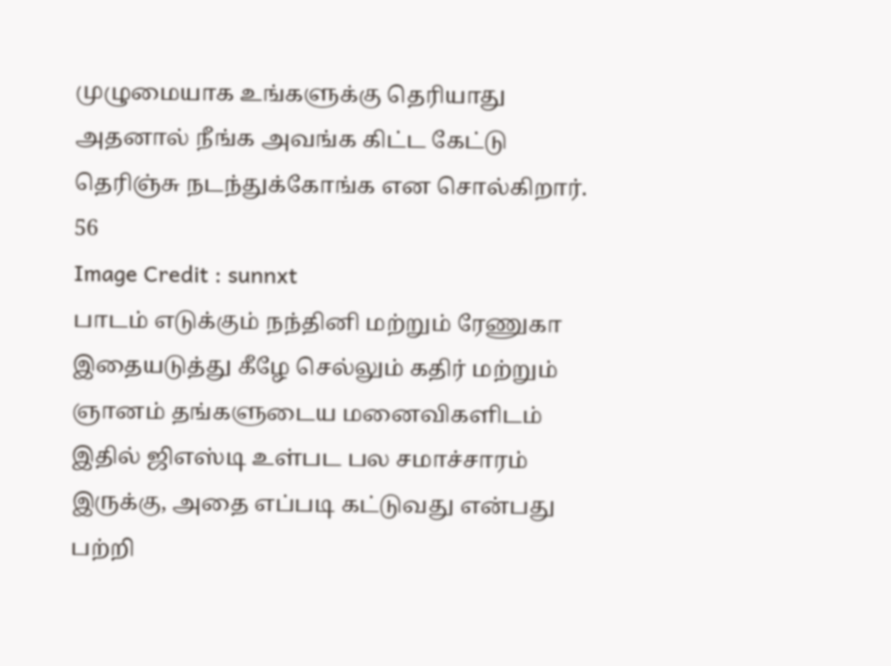முழுமையாக உங்களுக்கு தெரியாது அதனால் நீங்க அவங்க கிட்ட கேட்டு தெரிஞ்சு நடந்துக்கோங்க என சொல்கிறார்.
56
Image Credit : sunnxt
பாடம் எடுக்கும் நந்தினி மற்றும் ரேணுகா
இதையடுத்து கீழே செல்லும் கதிர் மற்றும் ஞானம் தங்களுடைய மனைவிகளிடம் இதில் ஜிஎஸ்டி உள்பட பல சமாச்சாரம் இருக்கு, அதை எப்படி கட்டுவது என்பது பற்றி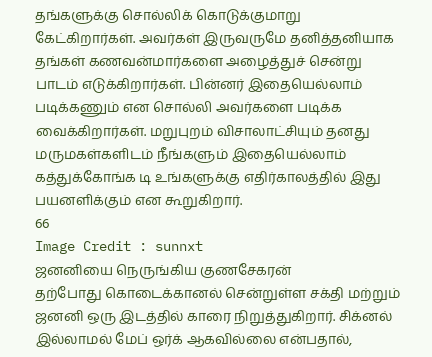தங்களுக்கு சொல்லிக் கொடுக்குமாறு கேட்கிறார்கள். அவர்கள் இருவருமே தனித்தனியாக தங்கள் கணவன்மார்களை அழைத்துச் சென்று பாடம் எடுக்கிறார்கள். பின்னர் இதையெல்லாம் படிக்கணும் என சொல்லி அவர்களை படிக்க வைக்கிறார்கள். மறுபுறம் விசாலாட்சியும் தனது மருமகள்களிடம் நீங்களும் இதையெல்லாம் கத்துக்கோங்க டி உங்களுக்கு எதிர்காலத்தில் இது பயனளிக்கும் என கூறுகிறார்.
66
Image Credit : sunnxt
ஜனனியை நெருங்கிய குணசேகரன்
தற்போது கொடைக்கானல் சென்றுள்ள சக்தி மற்றும் ஜனனி ஒரு இடத்தில் காரை நிறுத்துகிறார். சிக்னல் இல்லாமல் மேப் ஒர்க் ஆகவில்லை என்பதால்,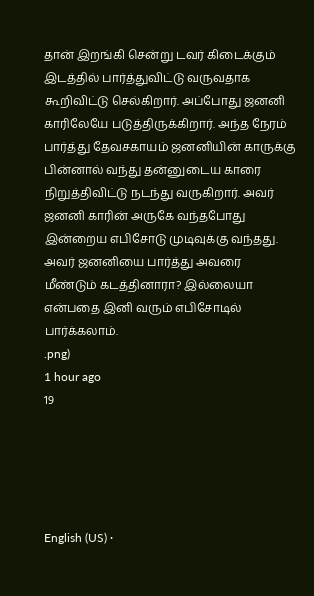தான் இறங்கி சென்று டவர் கிடைக்கும் இடத்தில் பார்த்துவிட்டு வருவதாக கூறிவிட்டு செல்கிறார். அப்போது ஜனனி காரிலேயே படுத்திருக்கிறார். அந்த நேரம் பார்த்து தேவசகாயம் ஜனனியின் காருக்கு பின்னால் வந்து தன்னுடைய காரை நிறுத்திவிட்டு நடந்து வருகிறார். அவர் ஜனனி காரின் அருகே வந்தபோது இன்றைய எபிசோடு முடிவுக்கு வந்தது. அவர் ஜனனியை பார்த்து அவரை மீண்டும் கடத்தினாரா? இல்லையா என்பதை இனி வரும் எபிசோடில் பார்க்கலாம்.
.png)
1 hour ago
19





English (US) ·